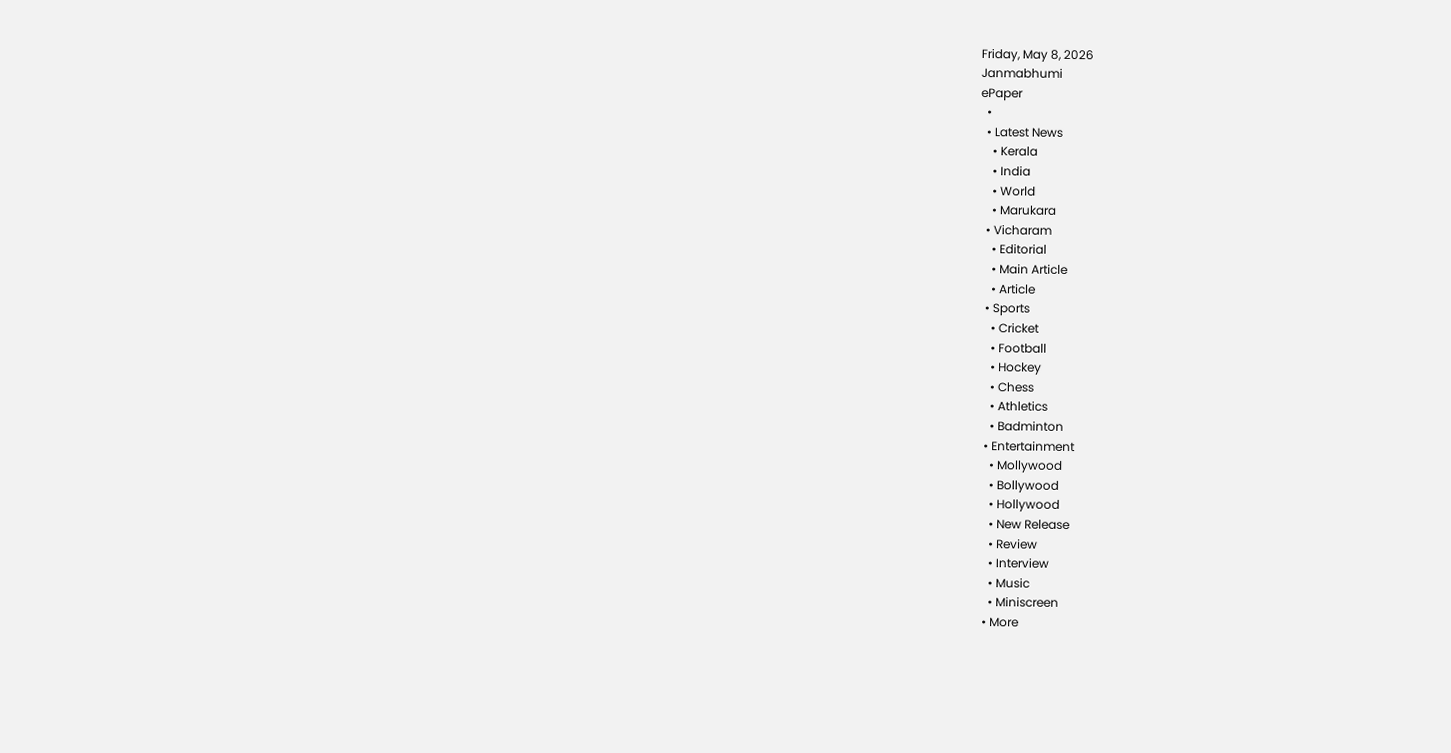Friday, May 8, 2026
Janmabhumi
ePaper
  •
  • Latest News
    • Kerala
    • India
    • World
    • Marukara
  • Vicharam
    • Editorial
    • Main Article
    • Article
  • Sports
    • Cricket
    • Football
    • Hockey
    • Chess
    • Athletics
    • Badminton
  • Entertainment
    • Mollywood
    • Bollywood
    • Hollywood
    • New Release
    • Review
    • Interview
    • Music
    • Miniscreen
  • More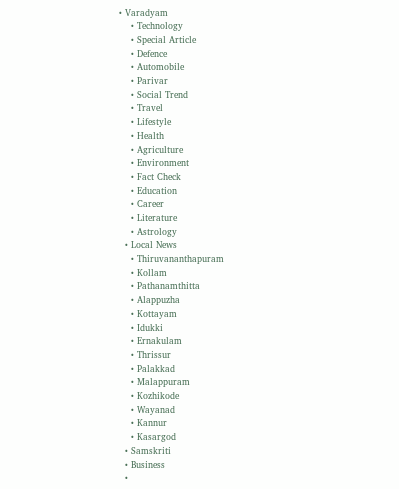• Varadyam
    • Technology
    • Special Article
    • Defence
    • Automobile
    • Parivar
    • Social Trend
    • Travel
    • Lifestyle
    • Health
    • Agriculture
    • Environment
    • Fact Check
    • Education
    • Career
    • Literature
    • Astrology
  • Local News
    • Thiruvananthapuram
    • Kollam
    • Pathanamthitta
    • Alappuzha
    • Kottayam
    • Idukki
    • Ernakulam
    • Thrissur
    • Palakkad
    • Malappuram
    • Kozhikode
    • Wayanad
    • Kannur
    • Kasargod
  • Samskriti
  • Business
  •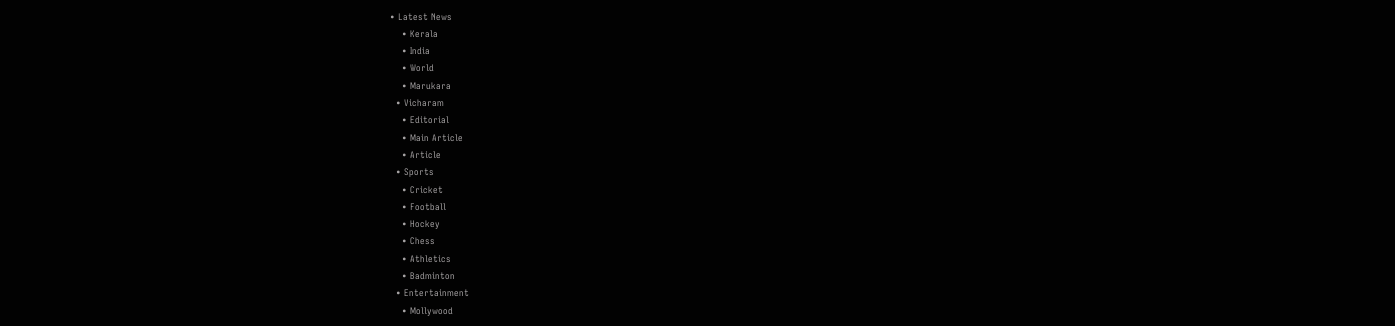• Latest News
    • Kerala
    • India
    • World
    • Marukara
  • Vicharam
    • Editorial
    • Main Article
    • Article
  • Sports
    • Cricket
    • Football
    • Hockey
    • Chess
    • Athletics
    • Badminton
  • Entertainment
    • Mollywood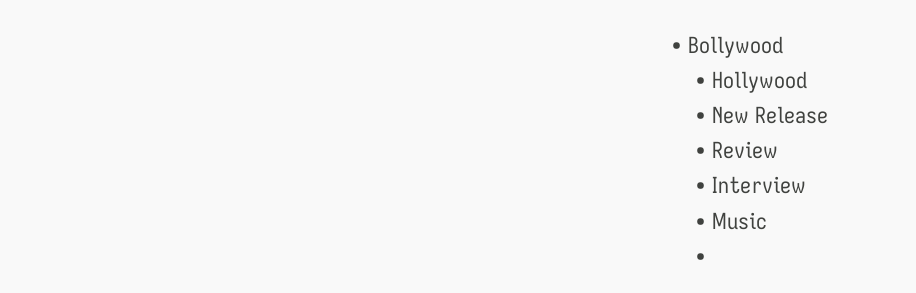• Bollywood
    • Hollywood
    • New Release
    • Review
    • Interview
    • Music
    •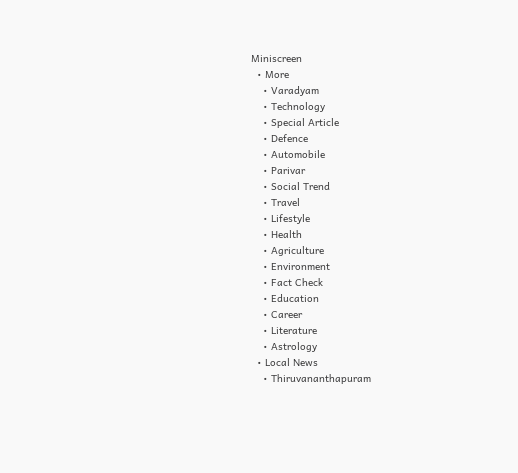Miniscreen
  • More
    • Varadyam
    • Technology
    • Special Article
    • Defence
    • Automobile
    • Parivar
    • Social Trend
    • Travel
    • Lifestyle
    • Health
    • Agriculture
    • Environment
    • Fact Check
    • Education
    • Career
    • Literature
    • Astrology
  • Local News
    • Thiruvananthapuram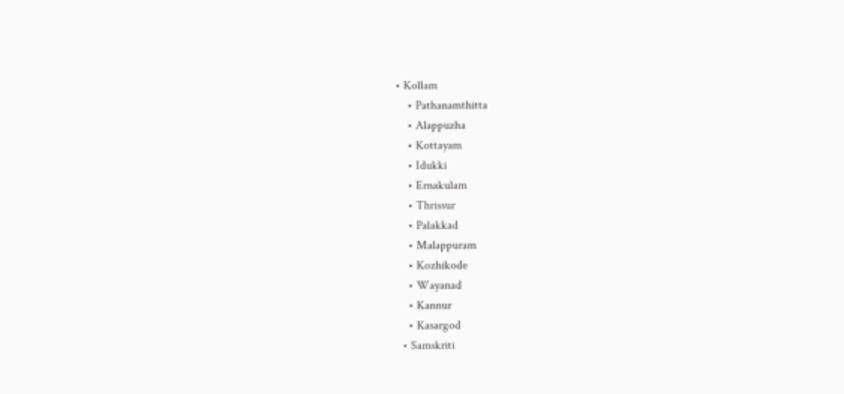• Kollam
    • Pathanamthitta
    • Alappuzha
    • Kottayam
    • Idukki
    • Ernakulam
    • Thrissur
    • Palakkad
    • Malappuram
    • Kozhikode
    • Wayanad
    • Kannur
    • Kasargod
  • Samskriti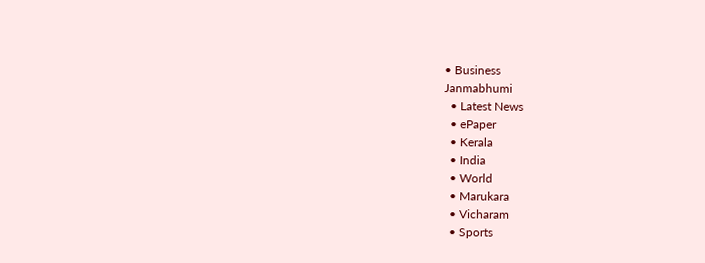• Business
Janmabhumi
  • Latest News
  • ePaper
  • Kerala
  • India
  • World
  • Marukara
  • Vicharam
  • Sports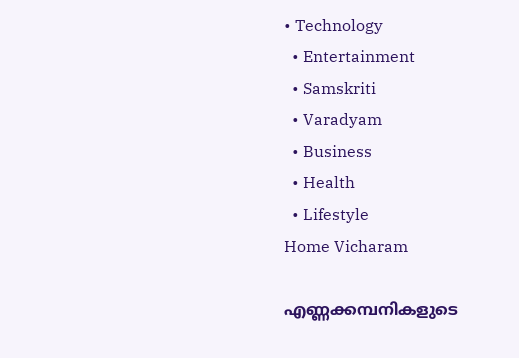• Technology
  • Entertainment
  • Samskriti
  • Varadyam
  • Business
  • Health
  • Lifestyle
Home Vicharam

എണ്ണക്കമ്പനികളുടെ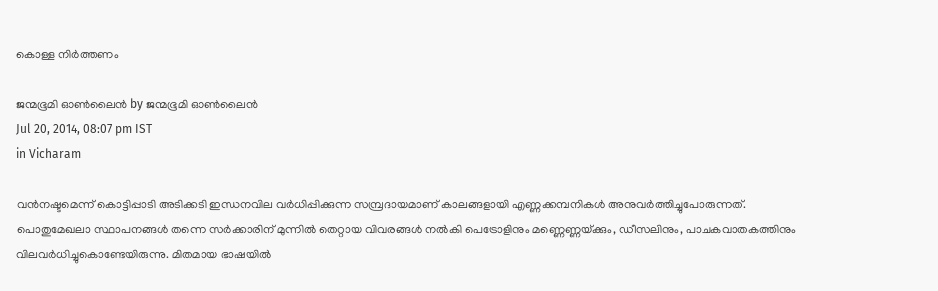കൊള്ള നിര്‍ത്തണം

ജന്മഭൂമി ഓണ്‍ലൈന്‍ by ജന്മഭൂമി ഓണ്‍ലൈന്‍
Jul 20, 2014, 08:07 pm IST
in Vicharam

വന്‍നഷ്ടമെന്ന് കൊട്ടിപ്പാടി അടിക്കടി ഇന്ധനവില വര്‍ധിപ്പിക്കുന്ന സമ്പ്രദായമാണ് കാലങ്ങളായി എണ്ണക്കമ്പനികള്‍ അനുവര്‍ത്തിച്ചുപോരുന്നത്.
പൊതുമേഖലാ സ്ഥാപനങ്ങള്‍ തന്നെ സര്‍ക്കാരിന് മുന്നില്‍ തെറ്റായ വിവരങ്ങള്‍ നല്‍കി പെട്രോളിനും മണ്ണെണ്ണയ്‌ക്കും, ഡീസലിനും, പാചകവാതകത്തിനും വിലവര്‍ധിച്ചുകൊണ്ടേയിരുന്നു. മിതമായ ഭാഷയില്‍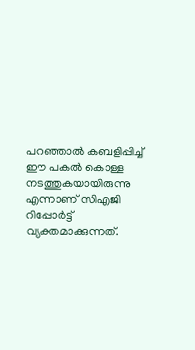പറഞ്ഞാല്‍ കബളിപ്പിച്ച് ഈ പകല്‍ കൊള്ള നടത്തുകയായിരുന്നു എന്നാണ് സിഎജി റിപ്പോര്‍ട്ട് വ്യക്തമാക്കുന്നത്.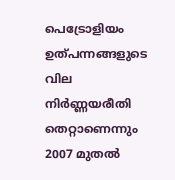പെട്രോളിയം ഉത്പന്നങ്ങളുടെ വില നിര്‍ണ്ണയരീതി തെറ്റാണെന്നും 2007 മുതല്‍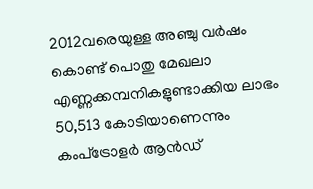2012വരെയുള്ള അഞ്ചു വര്‍ഷം കൊണ്ട് പൊതു മേഖലാ എണ്ണക്കമ്പനികളുണ്ടാക്കിയ ലാഭം 50,513 കോടിയാണെന്നും കംപ്‌ട്രോളര്‍ ആന്‍ഡ്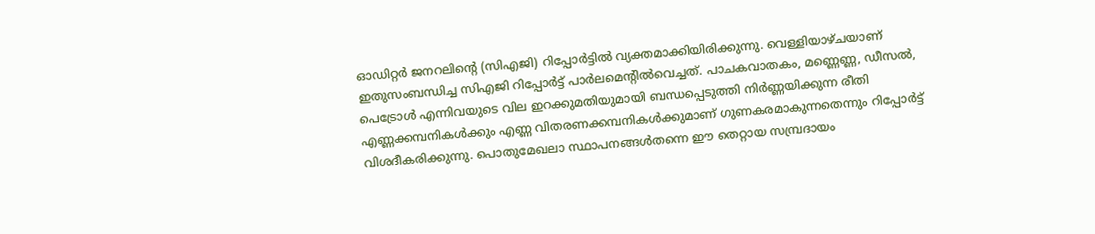ഓഡിറ്റര്‍ ജനറലിന്റെ (സിഎജി) റിപ്പോര്‍ട്ടില്‍ വ്യക്തമാക്കിയിരിക്കുന്നു. വെള്ളിയാഴ്ചയാണ് ഇതുസംബന്ധിച്ച സിഎജി റിപ്പോര്‍ട്ട് പാര്‍ലമെന്റില്‍വെച്ചത്. പാചകവാതകം, മണ്ണെണ്ണ, ഡീസല്‍, പെട്രോള്‍ എന്നിവയുടെ വില ഇറക്കുമതിയുമായി ബന്ധപ്പെടുത്തി നിര്‍ണ്ണയിക്കുന്ന രീതി എണ്ണക്കമ്പനികള്‍ക്കും എണ്ണ വിതരണക്കമ്പനികള്‍ക്കുമാണ് ഗുണകരമാകുന്നതെന്നും റിപ്പോര്‍ട്ട് വിശദീകരിക്കുന്നു. പൊതുമേഖലാ സ്ഥാപനങ്ങള്‍തന്നെ ഈ തെറ്റായ സമ്പ്രദായം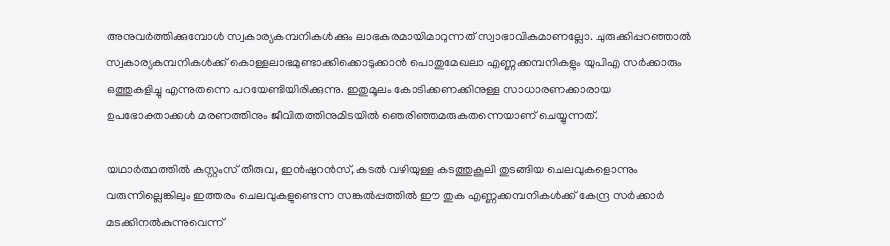അനുവര്‍ത്തിക്കുമ്പോള്‍ സ്വകാര്യകമ്പനികള്‍ക്കും ലാഭകരമായിമാറുന്നത് സ്വാഭാവികമാണല്ലോ. ചുരുക്കിപ്പറഞ്ഞാല്‍ സ്വകാര്യകമ്പനികള്‍ക്ക് കൊള്ളലാഭമുണ്ടാക്കിക്കൊടുക്കാന്‍ പൊതുമേഖലാ എണ്ണക്കമ്പനികളും യുപിഎ സര്‍ക്കാരും ഒത്തുകളിച്ചു എന്നുതന്നെ പറയേണ്ടിയിരിക്കുന്നു. ഇതുമൂലം കോടിക്കണക്കിനുള്ള സാധാരണക്കാരായ ഉപഭോക്താക്കള്‍ മരണത്തിനും ജീവിതത്തിനുമിടയില്‍ ഞെരിഞ്ഞമരുകതന്നെയാണ് ചെയ്യുന്നത്.

യഥാര്‍ത്ഥത്തില്‍ കസ്റ്റംസ് തീരുവ, ഇന്‍ഷുറന്‍സ്, കടല്‍ വഴിയുള്ള കടത്തുകൂലി തുടങ്ങിയ ചെലവുകളൊന്നും വരുന്നില്ലെങ്കിലും ഇത്തരം ചെലവുകളുണ്ടെന്ന സങ്കല്‍പ്പത്തില്‍ ഈ തുക എണ്ണക്കമ്പനികള്‍ക്ക് കേന്ദ്ര സര്‍ക്കാര്‍ മടക്കിനല്‍കുന്നുവെന്ന്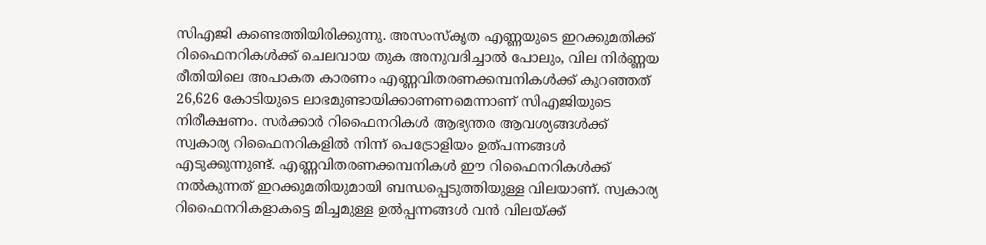സിഎജി കണ്ടെത്തിയിരിക്കുന്നു. അസംസ്‌കൃത എണ്ണയുടെ ഇറക്കുമതിക്ക് റിഫൈനറികള്‍ക്ക് ചെലവായ തുക അനുവദിച്ചാല്‍ പോലും, വില നിര്‍ണ്ണയ രീതിയിലെ അപാകത കാരണം എണ്ണവിതരണക്കമ്പനികള്‍ക്ക് കുറഞ്ഞത് 26,626 കോടിയുടെ ലാഭമുണ്ടായിക്കാണണമെന്നാണ് സിഎജിയുടെ നിരീക്ഷണം. സര്‍ക്കാര്‍ റിഫൈനറികള്‍ ആഭ്യന്തര ആവശ്യങ്ങള്‍ക്ക് സ്വകാര്യ റിഫൈനറികളില്‍ നിന്ന് പെട്രോളിയം ഉത്പന്നങ്ങള്‍ എടുക്കുന്നുണ്ട്. എണ്ണവിതരണക്കമ്പനികള്‍ ഈ റിഫൈനറികള്‍ക്ക് നല്‍കുന്നത് ഇറക്കുമതിയുമായി ബന്ധപ്പെടുത്തിയുള്ള വിലയാണ്. സ്വകാര്യ റിഫൈനറികളാകട്ടെ മിച്ചമുള്ള ഉല്‍പ്പന്നങ്ങള്‍ വന്‍ വിലയ്‌ക്ക്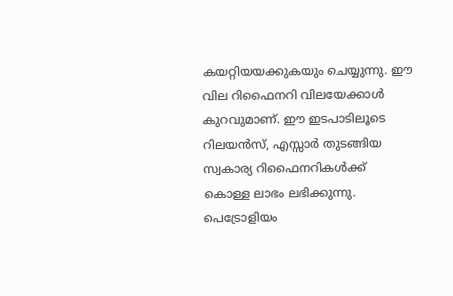കയറ്റിയയക്കുകയും ചെയ്യുന്നു. ഈ വില റിഫൈനറി വിലയേക്കാള്‍ കുറവുമാണ്. ഈ ഇടപാടിലൂടെ റിലയന്‍സ്, എസ്സാര്‍ തുടങ്ങിയ സ്വകാര്യ റിഫൈനറികള്‍ക്ക് കൊള്ള ലാഭം ലഭിക്കുന്നു. പെട്രോളിയം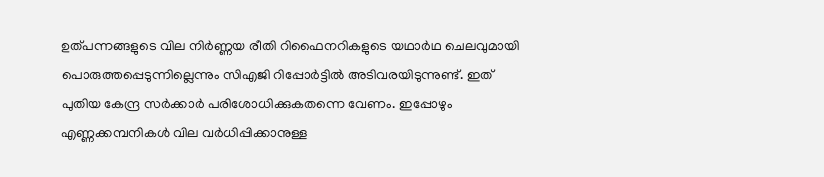ഉത്പന്നങ്ങളുടെ വില നിര്‍ണ്ണയ രീതി റിഫൈനറികളുടെ യഥാര്‍ഥ ചെലവുമായി പൊരുത്തപ്പെടുന്നില്ലെന്നും സിഎജി റിപ്പോര്‍ട്ടില്‍ അടിവരയിടുന്നുണ്ട്. ഇത് പുതിയ കേന്ദ്ര സര്‍ക്കാര്‍ പരിശോധിക്കുകതന്നെ വേണം. ഇപ്പോഴും എണ്ണക്കമ്പനികള്‍ വില വര്‍ധിപ്പിക്കാനുള്ള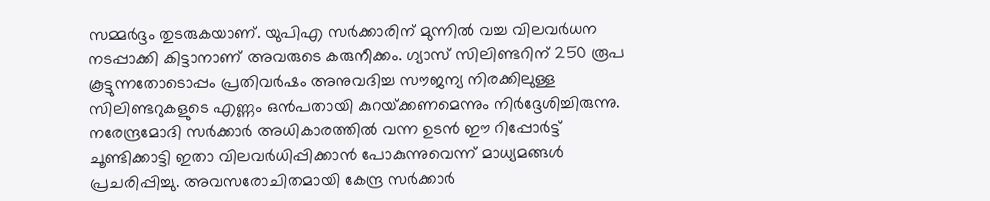സമ്മര്‍ദ്ദം തുടരുകയാണ്. യുപിഎ സര്‍ക്കാരിന് മുന്നില്‍ വച്ച വിലവര്‍ധന നടപ്പാക്കി കിട്ടാനാണ് അവരുടെ കരുനീക്കം. ഗ്യാസ് സിലിണ്ടറിന് 250 രൂപ കൂട്ടുന്നതോടൊപ്പം പ്രതിവര്‍ഷം അനുവദിച്ച സൗജന്യ നിരക്കിലുള്ള സിലിണ്ടറുകളുടെ എണ്ണം ഒന്‍പതായി കുറയ്‌ക്കണമെന്നും നിര്‍ദ്ദേശിച്ചിരുന്നു. നരേന്ദ്രമോദി സര്‍ക്കാര്‍ അധികാരത്തില്‍ വന്ന ഉടന്‍ ഈ റിപ്പോര്‍ട്ട് ചൂണ്ടിക്കാട്ടി ഇതാ വിലവര്‍ധിപ്പിക്കാന്‍ പോകുന്നുവെന്ന് മാധ്യമങ്ങള്‍ പ്രചരിപ്പിച്ചു. അവസരോചിതമായി കേന്ദ്ര സര്‍ക്കാര്‍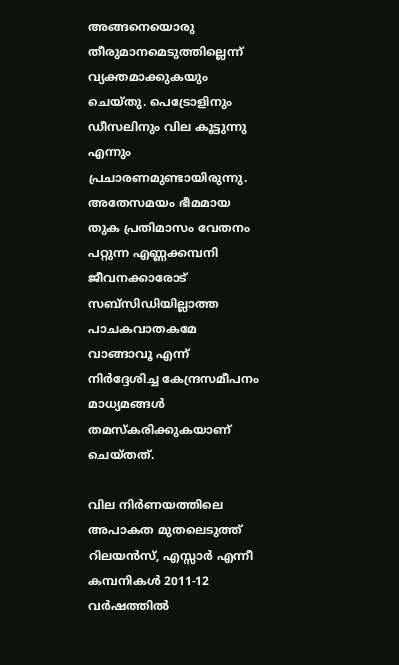അങ്ങനെയൊരു തീരുമാനമെടുത്തില്ലെന്ന് വ്യക്തമാക്കുകയും ചെയ്തു. പെട്രോളിനും ഡീസലിനും വില കൂട്ടുന്നു എന്നും പ്രചാരണമുണ്ടായിരുന്നു. അതേസമയം ഭീമമായ തുക പ്രതിമാസം വേതനം പറ്റുന്ന എണ്ണക്കമ്പനി ജീവനക്കാരോട് സബ്‌സിഡിയില്ലാത്ത പാചകവാതകമേ വാങ്ങാവൂ എന്ന് നിര്‍ദ്ദേശിച്ച കേന്ദ്രസമീപനം മാധ്യമങ്ങള്‍ തമസ്‌കരിക്കുകയാണ് ചെയ്തത്.

വില നിര്‍ണയത്തിലെ അപാകത മുതലെടുത്ത് റിലയന്‍സ്, എസ്സാര്‍ എന്നീ കമ്പനികള്‍ 2011-12 വര്‍ഷത്തില്‍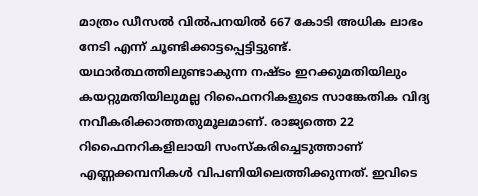മാത്രം ഡീസല്‍ വില്‍പനയില്‍ 667 കോടി അധിക ലാഭം നേടി എന്ന് ചൂണ്ടിക്കാട്ടപ്പെട്ടിട്ടുണ്ട്. യഥാര്‍ത്ഥത്തിലുണ്ടാകുന്ന നഷ്ടം ഇറക്കുമതിയിലും കയറ്റുമതിയിലുമല്ല റിഫൈനറികളുടെ സാങ്കേതിക വിദ്യ നവീകരിക്കാത്തതുമൂലമാണ്. രാജ്യത്തെ 22 റിഫൈനറികളിലായി സംസ്‌കരിച്ചെടുത്താണ് എണ്ണക്കമ്പനികള്‍ വിപണിയിലെത്തിക്കുന്നത്. ഇവിടെ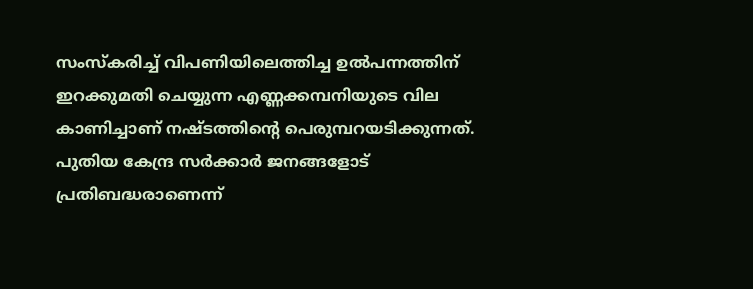സംസ്‌കരിച്ച് വിപണിയിലെത്തിച്ച ഉല്‍പന്നത്തിന് ഇറക്കുമതി ചെയ്യുന്ന എണ്ണക്കമ്പനിയുടെ വില കാണിച്ചാണ് നഷ്ടത്തിന്റെ പെരുമ്പറയടിക്കുന്നത്. പുതിയ കേന്ദ്ര സര്‍ക്കാര്‍ ജനങ്ങളോട് പ്രതിബദ്ധരാണെന്ന്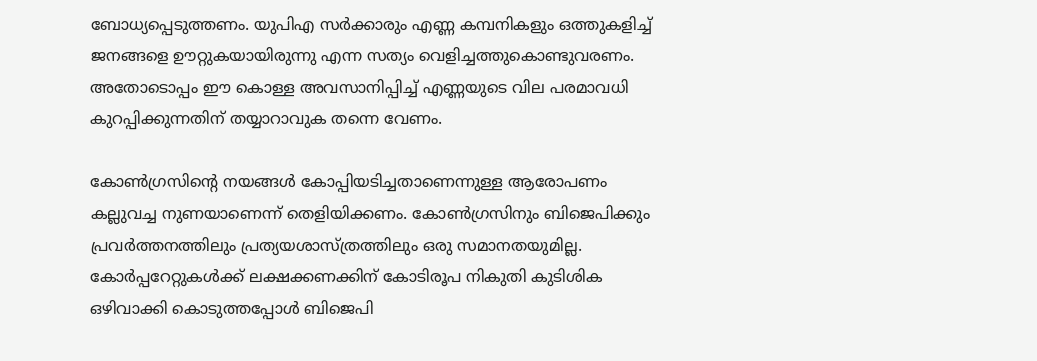ബോധ്യപ്പെടുത്തണം. യുപിഎ സര്‍ക്കാരും എണ്ണ കമ്പനികളും ഒത്തുകളിച്ച് ജനങ്ങളെ ഊറ്റുകയായിരുന്നു എന്ന സത്യം വെളിച്ചത്തുകൊണ്ടുവരണം. അതോടൊപ്പം ഈ കൊള്ള അവസാനിപ്പിച്ച് എണ്ണയുടെ വില പരമാവധി കുറപ്പിക്കുന്നതിന് തയ്യാറാവുക തന്നെ വേണം.

കോണ്‍ഗ്രസിന്റെ നയങ്ങള്‍ കോപ്പിയടിച്ചതാണെന്നുള്ള ആരോപണം കല്ലുവച്ച നുണയാണെന്ന് തെളിയിക്കണം. കോണ്‍ഗ്രസിനും ബിജെപിക്കും പ്രവര്‍ത്തനത്തിലും പ്രത്യയശാസ്ത്രത്തിലും ഒരു സമാനതയുമില്ല. കോര്‍പ്പറേറ്റുകള്‍ക്ക് ലക്ഷക്കണക്കിന് കോടിരൂപ നികുതി കുടിശിക ഒഴിവാക്കി കൊടുത്തപ്പോള്‍ ബിജെപി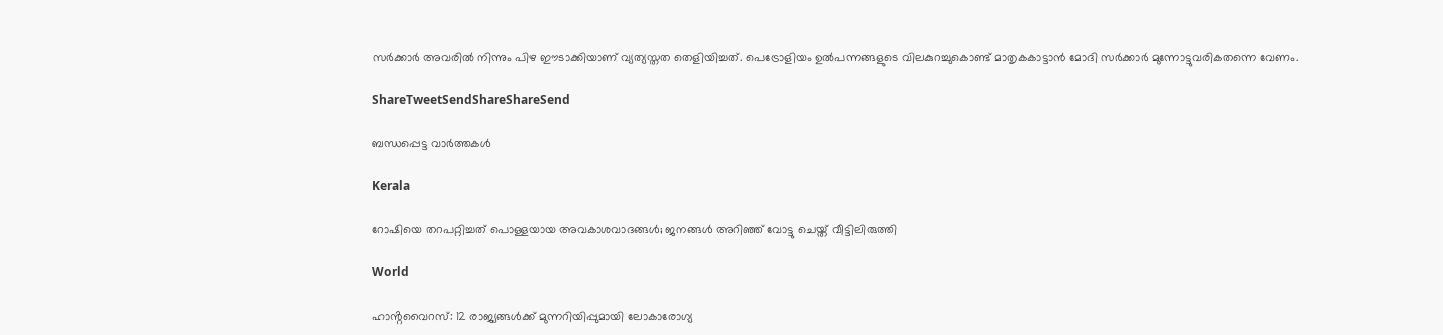സര്‍ക്കാര്‍ അവരില്‍ നിന്നും പിഴ ഈടാക്കിയാണ് വ്യത്യസ്തത തെളിയിച്ചത്. പെട്രോളിയം ഉല്‍പന്നങ്ങളുടെ വിലകുറച്ചുകൊണ്ട് മാതൃകകാട്ടാന്‍ മോദി സര്‍ക്കാര്‍ മുന്നോട്ടുവരികതന്നെ വേണം.

ShareTweetSendShareShareSend

ബന്ധപ്പെട്ട വാര്‍ത്തകള്‍

Kerala

റോഷിയെ തറപറ്റിച്ചത് പൊള്ളയായ അവകാശവാദങ്ങള്‍; ജനങ്ങള്‍ അറിഞ്ഞ് വോട്ടു ചെയ്ത് വീട്ടിലിരുത്തി

World

ഹാൻ്റവൈറസ്: 12 രാജ്യങ്ങൾക്ക് മുന്നറിയിപ്പുമായി ലോകാരോഗ്യ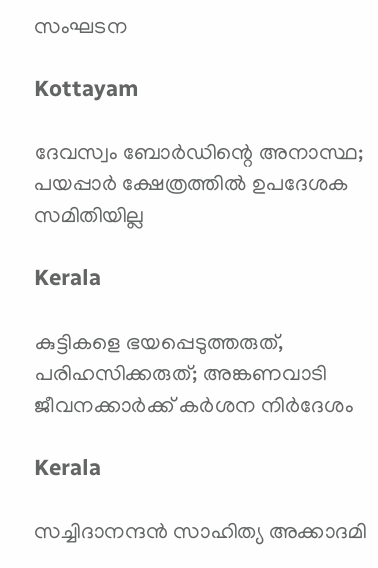സംഘടന

Kottayam

ദേവസ്വം ബോര്‍ഡിന്റെ അനാസ്ഥ; പയപ്പാര്‍ ക്ഷേത്രത്തില്‍ ഉപദേശക സമിതിയില്ല

Kerala

കുട്ടികളെ ഭയപ്പെടുത്തരുത്, പരിഹസിക്കരുത്; അങ്കണവാടി ജീവനക്കാർക്ക് കർശന നിർദേശം

Kerala

സച്ചിദാനന്ദൻ സാഹിത്യ അക്കാദമി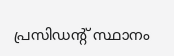പ്രസിഡന്റ് സ്ഥാനം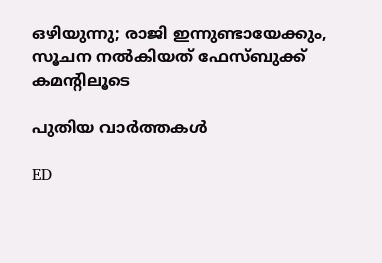ഒഴിയുന്നു; രാജി ഇന്നുണ്ടായേക്കും, സൂചന നൽകിയത് ഫേസ്ബുക്ക് കമന്റിലൂടെ

പുതിയ വാര്‍ത്തകള്‍

ED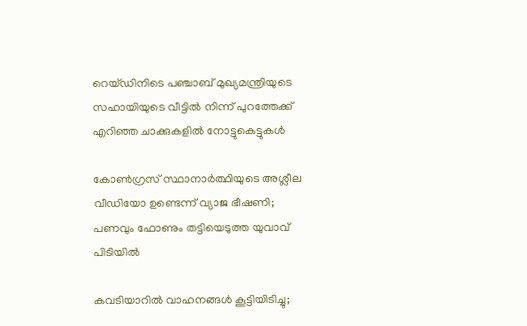റെയ്ഡിനിടെ പഞ്ചാബ് മുഖ്യമന്ത്രിയുടെ സഹായിയുടെ വീട്ടിൽ നിന്ന് പുറത്തേക്ക് എറിഞ്ഞ ചാക്കുകളിൽ നോട്ടുകെട്ടുകൾ

കോൺഗ്രസ് സ്ഥാനാർത്ഥിയുടെ അശ്ലീല വീഡിയോ ഉണ്ടെന്ന് വ്യാജ ഭീഷണി; പണവും ഫോണും തട്ടിയെടുത്ത യുവാവ് പിടിയിൽ

കവടിയാറിൽ വാഹനങ്ങൾ കൂട്ടിയിടിച്ചു;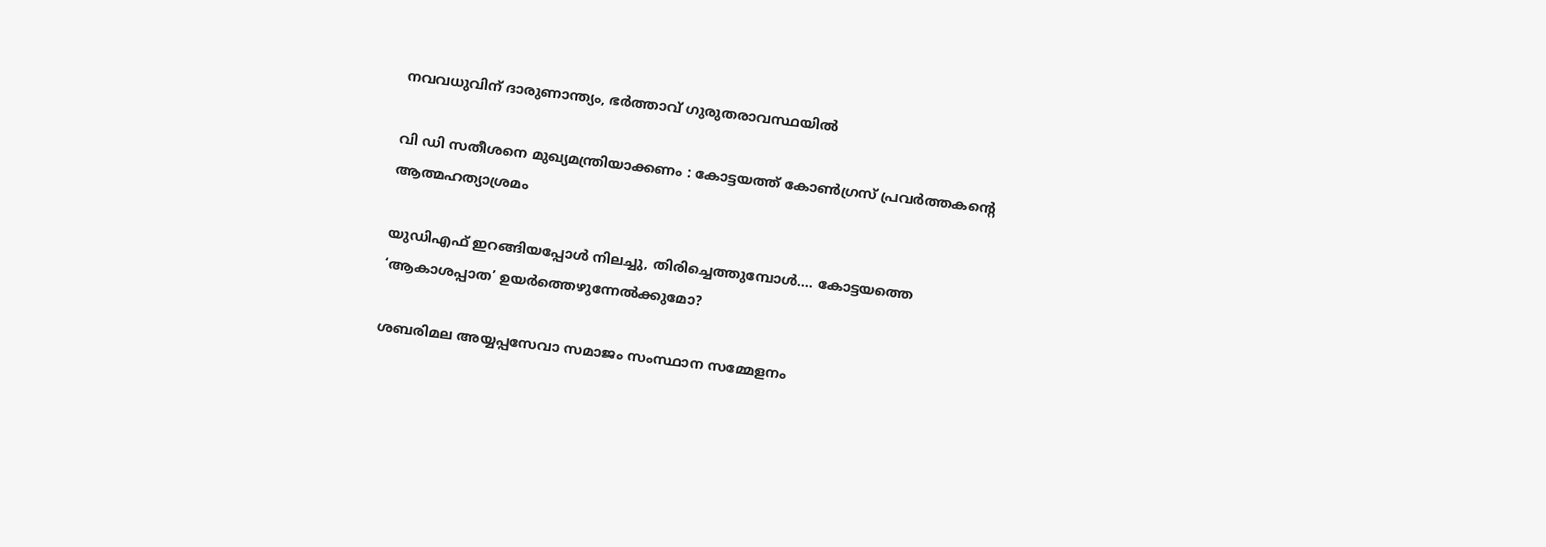നവവധുവിന് ദാരുണാന്ത്യം, ഭർത്താവ് ഗുരുതരാവസ്ഥയിൽ

വി ഡി സതീശനെ മുഖ്യമന്ത്രിയാക്കണം : കോട്ടയത്ത് കോൺഗ്രസ് പ്രവർത്തകന്റെ ആത്മഹത്യാശ്രമം

യുഡിഎഫ് ഇറങ്ങിയപ്പോള്‍ നിലച്ചു, തിരിച്ചെത്തുമ്പോള്‍…. കോട്ടയത്തെ ‘ആകാശപ്പാത’ ഉയര്‍ത്തെഴുന്നേല്‍ക്കുമോ?

ശബരിമല അയ്യപ്പസേവാ സമാജം സംസ്ഥാന സമ്മേളനം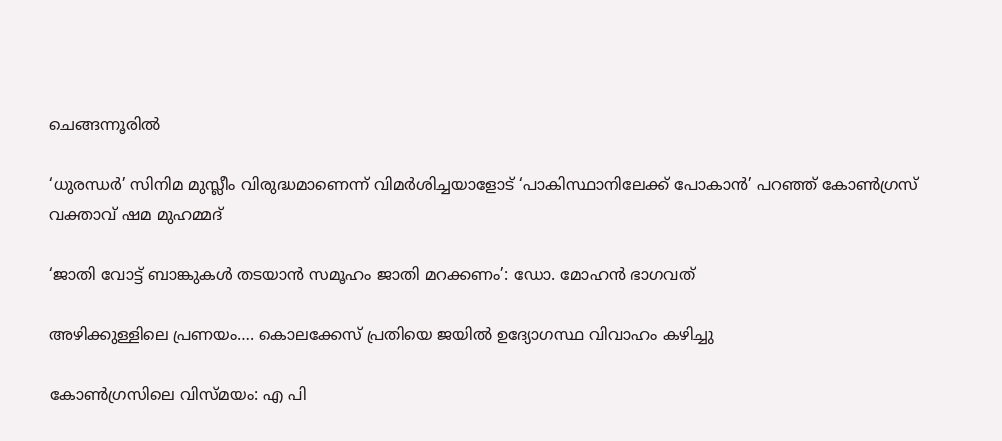ചെങ്ങന്നൂരില്‍

‘ധുരന്ധർ’ സിനിമ മുസ്ലീം വിരുദ്ധമാണെന്ന് വിമർശിച്ചയാളോട് ‘പാകിസ്ഥാനിലേക്ക് പോകാൻ’ പറഞ്ഞ് കോൺഗ്രസ് വക്താവ് ഷമ മുഹമ്മദ്

‘ജാതി വോട്ട് ബാങ്കുകള്‍ തടയാന്‍ സമൂഹം ജാതി മറക്കണം’: ഡോ. മോഹന്‍ ഭാഗവത്

അഴിക്കുള്ളിലെ പ്രണയം…. കൊലക്കേസ് പ്രതിയെ ജയിൽ ഉദ്യോഗസ്ഥ വിവാഹം കഴിച്ചു

കോണ്‍ഗ്രസിലെ വിസ്മയം: എ പി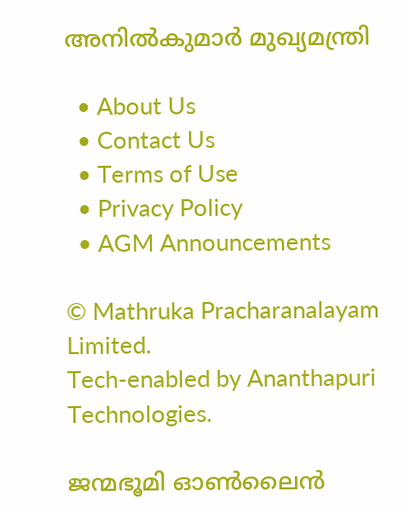അനില്‍കുമാര്‍ മുഖ്യമന്ത്രി

  • About Us
  • Contact Us
  • Terms of Use
  • Privacy Policy
  • AGM Announcements

© Mathruka Pracharanalayam Limited.
Tech-enabled by Ananthapuri Technologies.

ജന്മഭൂമി ഓണ്‍ലൈന്‍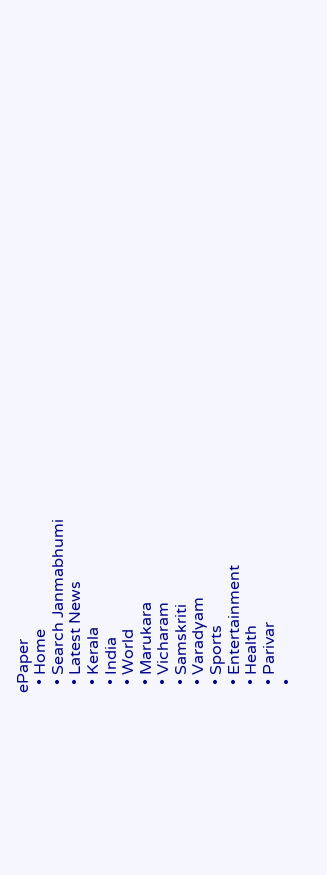ePaper
  • Home
  • Search Janmabhumi
  • Latest News
  • Kerala
  • India
  • World
  • Marukara
  • Vicharam
  • Samskriti
  • Varadyam
  • Sports
  • Entertainment
  • Health
  • Parivar
  •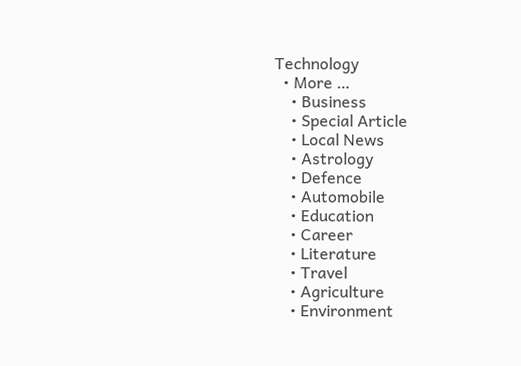Technology
  • More …
    • Business
    • Special Article
    • Local News
    • Astrology
    • Defence
    • Automobile
    • Education
    • Career
    • Literature
    • Travel
    • Agriculture
    • Environment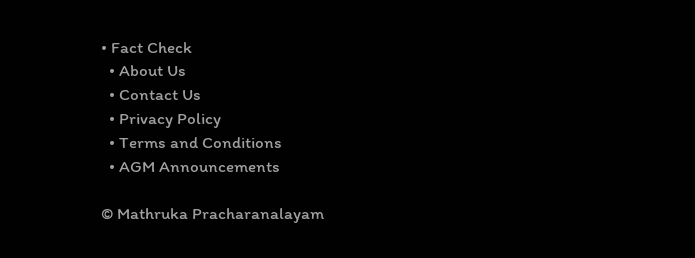• Fact Check
  • About Us
  • Contact Us
  • Privacy Policy
  • Terms and Conditions
  • AGM Announcements

© Mathruka Pracharanalayam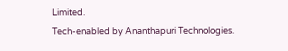Limited.
Tech-enabled by Ananthapuri Technologies.